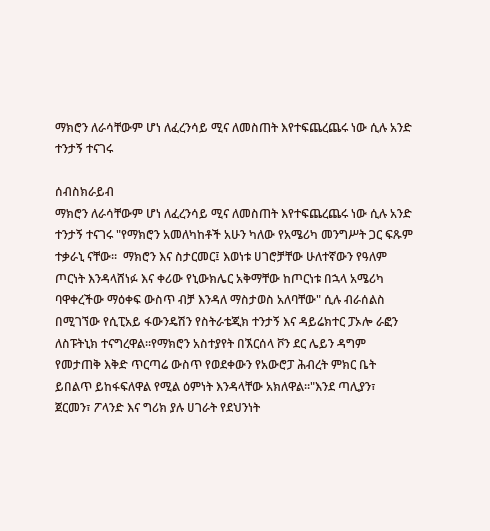ማክሮን ለራሳቸውም ሆነ ለፈረንሳይ ሚና ለመስጠት እየተፍጨረጨሩ ነው ሲሉ አንድ ተንታኝ ተናገሩ

ሰብስክራይብ
ማክሮን ለራሳቸውም ሆነ ለፈረንሳይ ሚና ለመስጠት እየተፍጨረጨሩ ነው ሲሉ አንድ ተንታኝ ተናገሩ "የማክሮን አመለካከቶች አሁን ካለው የአሜሪካ መንግሥት ጋር ፍጹም ተቃራኒ ናቸው።  ማክሮን እና ስታርመር፤ እወነቱ ሀገሮቻቸው ሁለተኛውን የዓለም ጦርነት እንዳላሸነፉ እና ቀሪው የኒውክሌር አቅማቸው ከጦርነቱ በኋላ አሜሪካ  ባዋቀረችው ማዕቀፍ ውስጥ ብቻ እንዳለ ማስታወስ አለባቸው" ሲሉ ብራሰልስ በሚገኘው የሲፒአይ ፋውንዴሽን የስትራቴጂክ ተንታኝ እና ዳይሬክተር ፓኦሎ ራፎን ለስፑትኒክ ተናግረዋል።የማክሮን አስተያየት በኧርሰላ ቮን ደር ሌይን ዳግም የመታጠቅ እቅድ ጥርጣሬ ውስጥ የወደቀውን የአውሮፓ ሕብረት ምክር ቤት ይበልጥ ይከፋፍለዋል የሚል ዕምነት እንዳላቸው አክለዋል።"እንደ ጣሊያን፣ ጀርመን፣ ፖላንድ እና ግሪክ ያሉ ሀገራት የደህንነት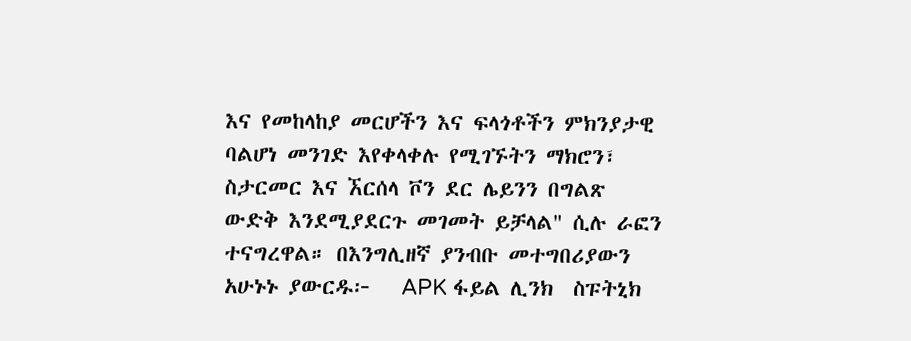እና የመከላከያ መርሆችን እና ፍላጎቶችን ምክንያታዊ ባልሆነ መንገድ እየቀላቀሉ የሚገኙትን ማክሮን፣ ስታርመር እና ኧርሰላ ቮን ደር ሌይንን በግልጽ ውድቅ እንደሚያደርጉ መገመት ይቻላል" ሲሉ ራፎን ተናግረዋል። በእንግሊዘኛ ያንብቡ መተግበሪያውን አሁኑኑ ያውርዱ፦   APK ፋይል ሊንክ  ስፑትኒክ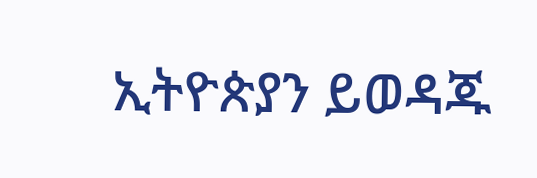ኢትዮጵያን ይወዳጁ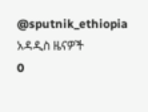@sputnik_ethiopia
አዳዲስ ዜናዎች
0